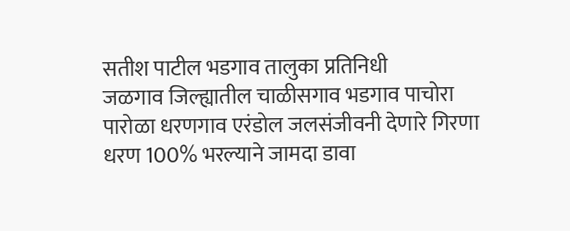सतीश पाटील भडगाव तालुका प्रतिनिधी
जळगाव जिल्ह्यातील चाळीसगाव भडगाव पाचोरा पारोळा धरणगाव एरंडोल जलसंजीवनी देणारे गिरणा धरण 100% भरल्याने जामदा डावा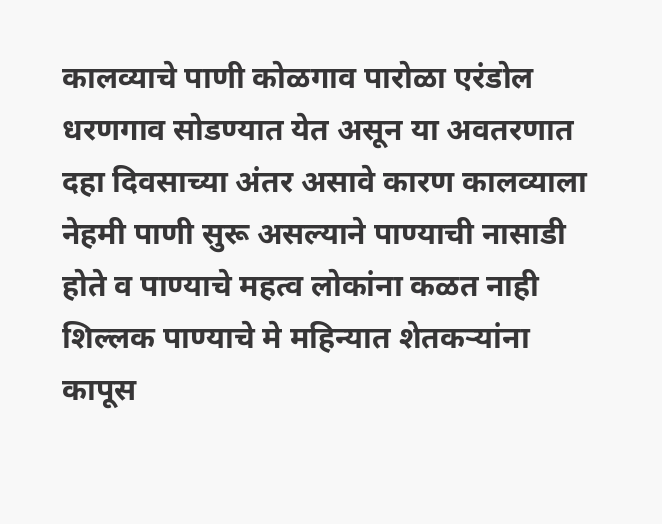कालव्याचे पाणी कोळगाव पारोळा एरंडोल धरणगाव सोडण्यात येत असून या अवतरणात दहा दिवसाच्या अंतर असावे कारण कालव्याला नेहमी पाणी सुरू असल्याने पाण्याची नासाडी होते व पाण्याचे महत्व लोकांना कळत नाही शिल्लक पाण्याचे मे महिन्यात शेतकऱ्यांना कापूस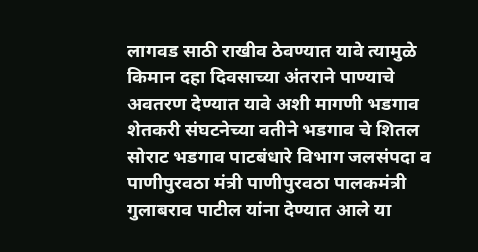लागवड साठी राखीव ठेवण्यात यावे त्यामुळे किमान दहा दिवसाच्या अंतराने पाण्याचे अवतरण देण्यात यावे अशी मागणी भडगाव शेतकरी संघटनेच्या वतीने भडगाव चे शितल सोराट भडगाव पाटबंधारे विभाग जलसंपदा व पाणीपुरवठा मंत्री पाणीपुरवठा पालकमंत्री गुलाबराव पाटील यांना देण्यात आले या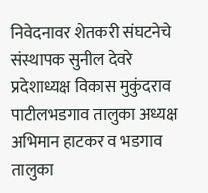निवेदनावर शेतकरी संघटनेचे संस्थापक सुनील देवरे प्रदेशाध्यक्ष विकास मुकुंदराव पाटीलभडगाव तालुका अध्यक्ष अभिमान हाटकर व भडगाव तालुका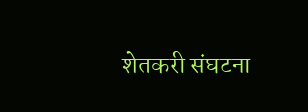शेतकरी संघटना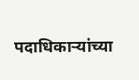पदाधिकाऱ्यांच्या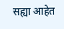सह्या आहेत